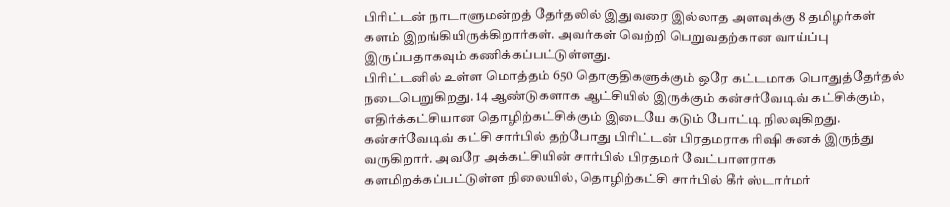பிரிட்டன் நாடாளுமன்றத் தேர்தலில் இதுவரை இல்லாத அளவுக்கு 8 தமிழர்கள் களம் இறங்கியிருக்கிறார்கள். அவர்கள் வெற்றி பெறுவதற்கான வாய்ப்பு இருப்பதாகவும் கணிக்கப்பட்டுள்ளது.
பிரிட்டனில் உள்ள மொத்தம் 650 தொகுதிகளுக்கும் ஒரே கட்டமாக பொதுத்தேர்தல் நடைபெறுகிறது. 14 ஆண்டுகளாக ஆட்சியில் இருக்கும் கன்சர்வேடிவ் கட்சிக்கும், எதிர்க்கட்சியான தொழிற்கட்சிக்கும் இடையே கடும் போட்டி நிலவுகிறது.
கன்சர்வேடிவ் கட்சி சார்பில் தற்போது பிரிட்டன் பிரதமராக ரிஷி சுனக் இருந்து வருகிறார். அவரே அக்கட்சியின் சார்பில் பிரதமர் வேட்பாளராக களமிறக்கப்பட்டுள்ள நிலையில், தொழிற்கட்சி சார்பில் கீர் ஸ்டார்மர்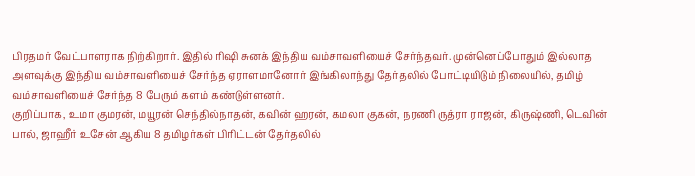பிரதமர் வேட்பாளராக நிற்கிறார். இதில் ரிஷி சுனக் இந்திய வம்சாவளியைச் சேர்ந்தவர். முன்னெப்போதும் இல்லாத அளவுக்கு இந்திய வம்சாவளியைச் சேர்ந்த ஏராளமானோர் இங்கிலாந்து தேர்தலில் போட்டியிடும் நிலையில், தமிழ் வம்சாவளியைச் சேர்ந்த 8 பேரும் களம் கண்டுள்ளனர்.
குறிப்பாக, உமா குமரன், மயூரன் செந்தில்நாதன், கவின் ஹரன், கமலா குகன், நரணி ருத்ரா ராஜன், கிருஷ்ணி, டெவின் பால், ஜாஹீர் உசேன் ஆகிய 8 தமிழர்கள் பிரிட்டன் தேர்தலில்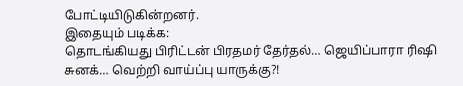போட்டியிடுகின்றனர்.
இதையும் படிக்க:
தொடங்கியது பிரிட்டன் பிரதமர் தேர்தல்… ஜெயிப்பாரா ரிஷி சுனக்… வெற்றி வாய்ப்பு யாருக்கு?!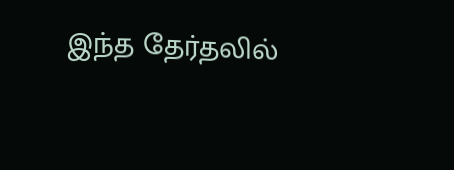இந்த தேர்தலில்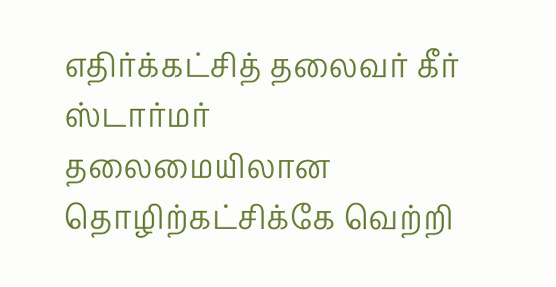எதிர்க்கட்சித் தலைவர் கீர் ஸ்டார்மர் தலைமையிலான தொழிற்கட்சிக்கே வெற்றி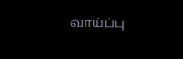வாய்ப்பு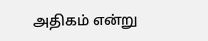அதிகம் என்று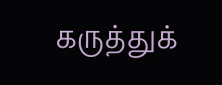கருத்துக்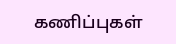கணிப்புகள்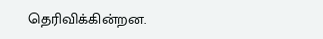தெரிவிக்கின்றன.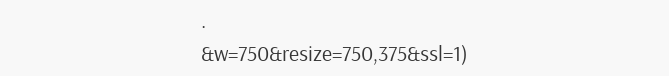.
&w=750&resize=750,375&ssl=1)